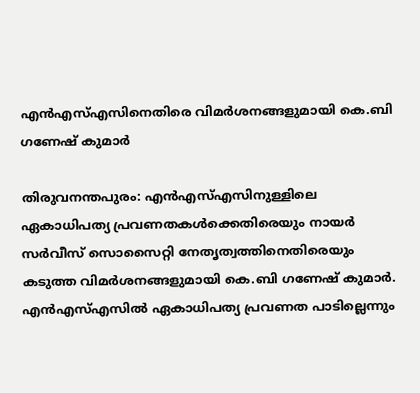എൻഎസ്എസിനെതിരെ വിമർശനങ്ങളുമായി കെ.ബി ഗണേഷ് കുമാർ

തിരുവനന്തപുരം: എൻഎസ്എസിനുള്ളിലെ ഏകാധിപത്യ പ്രവണതകൾക്കെതിരെയും നായർ സർവീസ് സൊസൈറ്റി നേതൃത്വത്തിനെതിരെയും കടുത്ത വിമർശനങ്ങളുമായി കെ.ബി ഗണേഷ് കുമാർ. എൻഎസ്എസിൽ ഏകാധിപത്യ പ്രവണത പാടില്ലെന്നും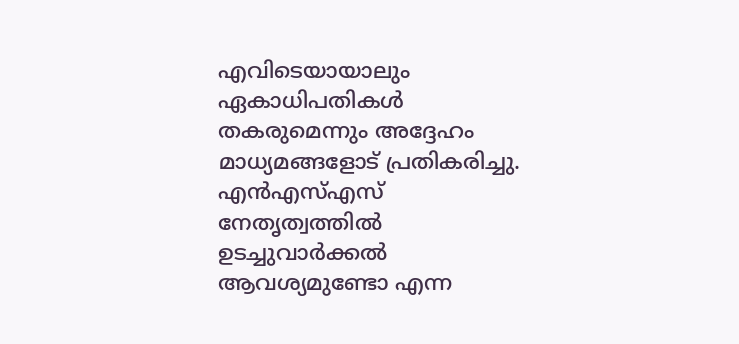എവിടെയായാലും ഏകാധിപതികൾ തകരുമെന്നും അദ്ദേഹം മാധ്യമങ്ങളോട് പ്രതികരിച്ചു. എൻഎസ്എസ് നേതൃത്വത്തിൽ ഉടച്ചുവാർക്കൽ ആവശ്യമുണ്ടോ എന്ന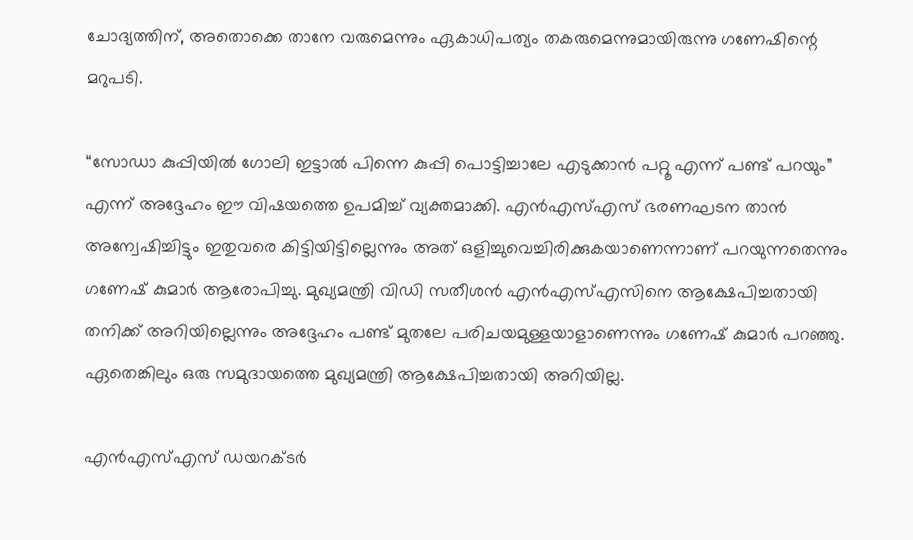ചോദ്യത്തിന്, അതൊക്കെ താനേ വരുമെന്നും ഏകാധിപത്യം തകരുമെന്നുമായിരുന്നു ഗണേഷിന്റെ മറുപടി.

“സോഡാ കുപ്പിയിൽ ഗോലി ഇട്ടാൽ പിന്നെ കുപ്പി പൊട്ടിച്ചാലേ എടുക്കാൻ പറ്റൂ എന്ന് പണ്ട് പറയും” എന്ന് അദ്ദേഹം ഈ വിഷയത്തെ ഉപമിച്ച് വ്യക്തമാക്കി. എൻഎസ്എസ് ഭരണഘടന താൻ അന്വേഷിച്ചിട്ടും ഇതുവരെ കിട്ടിയിട്ടില്ലെന്നും അത് ഒളിച്ചുവെച്ചിരിക്കുകയാണെന്നാണ് പറയുന്നതെന്നും ഗണേഷ് കുമാർ ആരോപിച്ചു. മുഖ്യമന്ത്രി വിഡി സതീശൻ എൻഎസ്എസിനെ ആക്ഷേപിച്ചതായി തനിക്ക് അറിയില്ലെന്നും അദ്ദേഹം പണ്ട് മുതലേ പരിചയമുള്ളയാളാണെന്നും ഗണേഷ് കുമാർ പറഞ്ഞു. ഏതെങ്കിലും ഒരു സമുദായത്തെ മുഖ്യമന്ത്രി ആക്ഷേപിച്ചതായി അറിയില്ല.

എൻഎസ്എസ് ഡയറക്ടർ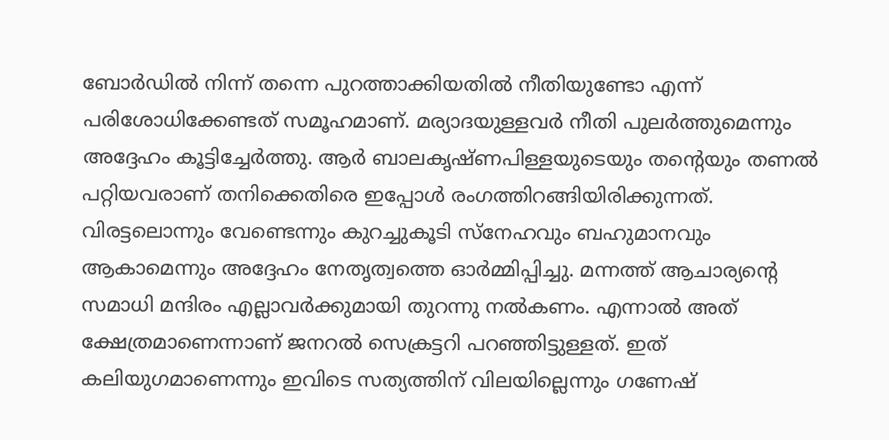ബോർഡിൽ നിന്ന് തന്നെ പുറത്താക്കിയതിൽ നീതിയുണ്ടോ എന്ന് പരിശോധിക്കേണ്ടത് സമൂഹമാണ്. മര്യാദയുള്ളവർ നീതി പുലർത്തുമെന്നും അദ്ദേഹം കൂട്ടിച്ചേർത്തു. ആർ ബാലകൃഷ്ണപിള്ളയുടെയും തന്റെയും തണൽ പറ്റിയവരാണ് തനിക്കെതിരെ ഇപ്പോൾ രംഗത്തിറങ്ങിയിരിക്കുന്നത്. വിരട്ടലൊന്നും വേണ്ടെന്നും കുറച്ചുകൂടി സ്നേഹവും ബഹുമാനവും ആകാമെന്നും അദ്ദേഹം നേതൃത്വത്തെ ഓർമ്മിപ്പിച്ചു. മന്നത്ത് ആചാര്യന്റെ സമാധി മന്ദിരം എല്ലാവർക്കുമായി തുറന്നു നൽകണം. എന്നാൽ അത് ക്ഷേത്രമാണെന്നാണ് ജനറൽ സെക്രട്ടറി പറഞ്ഞിട്ടുള്ളത്. ഇത് കലിയുഗമാണെന്നും ഇവിടെ സത്യത്തിന് വിലയില്ലെന്നും ഗണേഷ്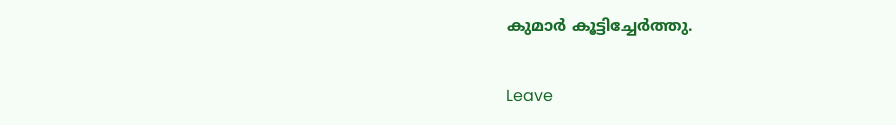കുമാർ കൂട്ടിച്ചേർത്തു.

Leave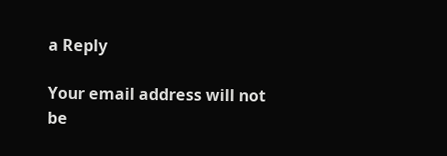a Reply

Your email address will not be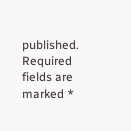published. Required fields are marked *